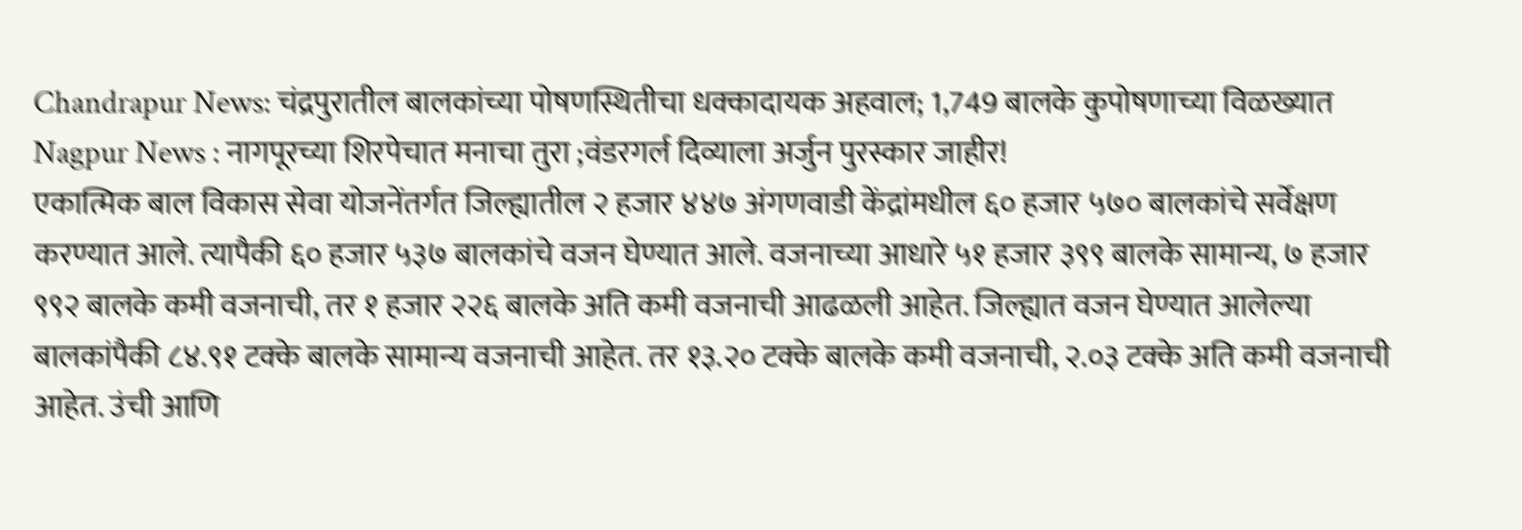Chandrapur News: चंद्रपुरातील बालकांच्या पोषणस्थितीचा धक्कादायक अहवाल; 1,749 बालके कुपोषणाच्या विळख्यात
Nagpur News : नागपूरच्या शिरपेचात मनाचा तुरा ;वंडरगर्ल दिव्याला अर्जुन पुरस्कार जाहीर!
एकात्मिक बाल विकास सेवा योजनेंतर्गत जिल्ह्यातील २ हजार ४४७ अंगणवाडी केंद्रांमधील ६० हजार ५७० बालकांचे सर्वेक्षण करण्यात आले. त्यापैकी ६० हजार ५३७ बालकांचे वजन घेण्यात आले. वजनाच्या आधारे ५१ हजार ३९९ बालके सामान्य, ७ हजार ९९२ बालके कमी वजनाची, तर १ हजार २२६ बालके अति कमी वजनाची आढळली आहेत. जिल्ह्यात वजन घेण्यात आलेल्या बालकांपैकी ८४.९१ टक्के बालके सामान्य वजनाची आहेत. तर १३.२० टक्के बालके कमी वजनाची, २.०३ टक्के अति कमी वजनाची आहेत. उंची आणि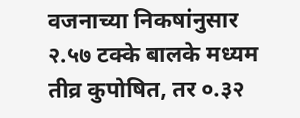वजनाच्या निकषांनुसार २.५७ टक्के बालके मध्यम तीव्र कुपोषित, तर ०.३२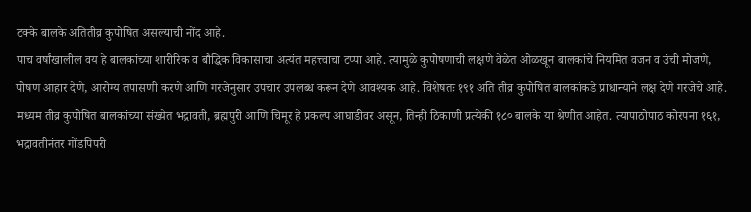टक्के बालके अतितीव्र कुपोषित असल्याची नोंद आहे.
पाच वर्षांखालील वय हे बालकांच्या शारीरिक व बौद्धिक विकासाचा अत्यंत महत्त्वाचा टप्पा आहे. त्यामुळे कुपोषणाची लक्षणे वेळेत ओळखून बालकांचे नियमित वजन व उंची मोजणे, पोषण आहार देणे, आरोग्य तपासणी करणे आणि गरजेनुसार उपचार उपलब्ध करून देणे आवश्यक आहे. विशेषतः १९१ अति तीव्र कुपोषित बालकांकडे प्राधान्याने लक्ष देणे गरजेचे आहे.
मध्यम तीव्र कुपोषित बालकांच्या संख्येत भद्रावती, ब्रह्मपुरी आणि चिमूर हे प्रकल्प आघाडीवर असून, तिन्ही ठिकाणी प्रत्येकी १८० बालके या श्रेणीत आहेत. त्यापाठोपाठ कोरपना १६१, भद्रावतीनंतर गोंडपिपरी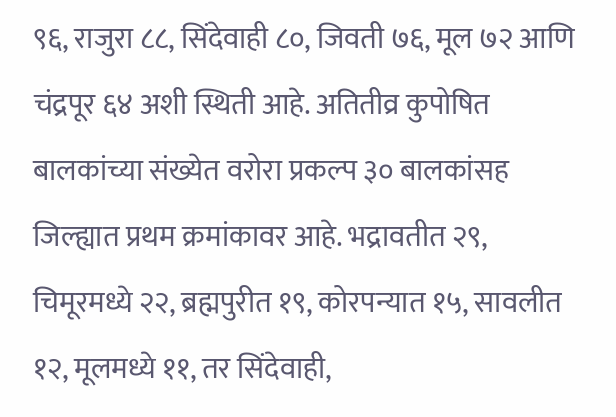९६, राजुरा ८८, सिंदेवाही ८०, जिवती ७६, मूल ७२ आणि चंद्रपूर ६४ अशी स्थिती आहे. अतितीव्र कुपोषित बालकांच्या संख्येत वरोरा प्रकल्प ३० बालकांसह जिल्ह्यात प्रथम क्रमांकावर आहे. भद्रावतीत २९, चिमूरमध्ये २२, ब्रह्मपुरीत १९, कोरपन्यात १५, सावलीत १२, मूलमध्ये ११, तर सिंदेवाही,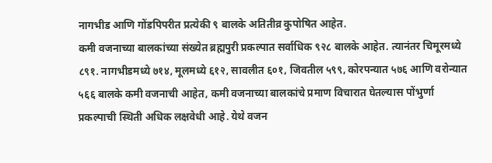नागभीड आणि गोंडपिपरीत प्रत्येकी ९ बालके अतितीव्र कुपोषित आहेत.
कमी वजनाच्या बालकांच्या संख्येत ब्रह्मपुरी प्रकल्पात सर्वाधिक ९२८ बालके आहेत. त्यानंतर चिमूरमध्ये ८९१. नागभीडमध्ये ७१४, मूलमध्ये ६१२, सावलीत ६०१, जिवतील ५९९, कोरपन्यात ५७६ आणि वरोन्यात ५६६ बालके कमी वजनाची आहेत, कमी वजनाच्या बालकांचे प्रमाण विचारात घेतल्यास पोंभुर्णा प्रकल्पाची स्थिती अधिक लक्षवेधी आहे. येथे वजन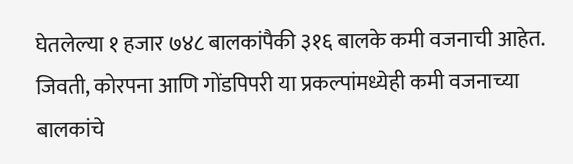घेतलेल्या १ हजार ७४८ बालकांपैकी ३१६ बालके कमी वजनाची आहेत. जिवती, कोरपना आणि गोंडपिपरी या प्रकल्पांमध्येही कमी वजनाच्या बालकांचे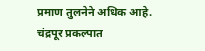प्रमाण तुलनेने अधिक आहे.
चंद्रपूर प्रकल्पात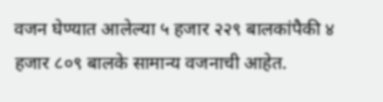वजन घेण्यात आलेल्या ५ हजार २२९ बालकांपैकी ४ हजार ८०९ बालके सामान्य वजनाची आहेत.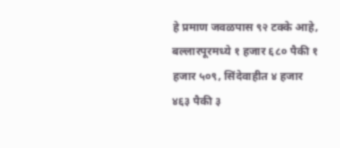हे प्रमाण जवळपास ९२ टक्के आहे, बल्लारपूरमध्ये १ हजार ६८० पैकी १ हजार ५०९, सिंदेवाहीत ४ हजार ४६३ पैकी ३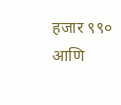हजार ९९० आणि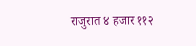राजुरात ४ हजार ११२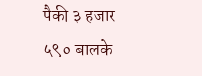पैकी ३ हजार ५९० बालके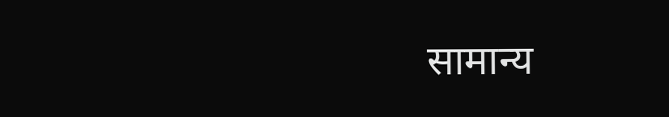सामान्य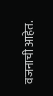वजनाची आहेत.